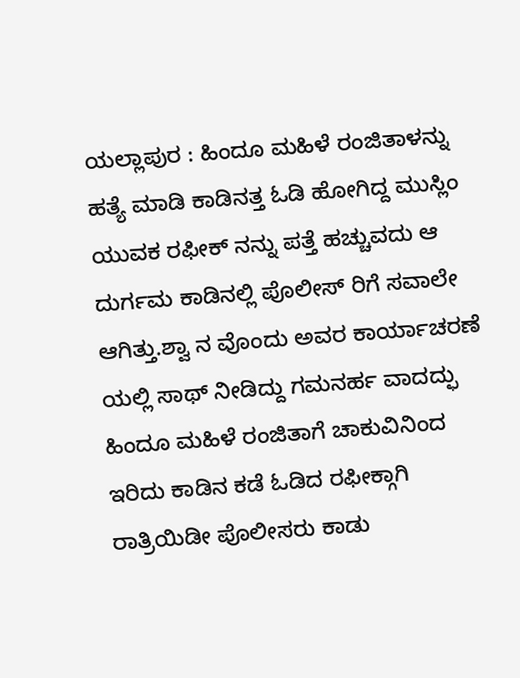ಯಲ್ಲಾಪುರ : ಹಿಂದೂ ಮಹಿಳೆ ರಂಜಿತಾಳನ್ನು ಹತ್ಯೆ ಮಾಡಿ ಕಾಡಿನತ್ತ ಓಡಿ ಹೋಗಿದ್ದ ಮುಸ್ಲಿಂ ಯುವಕ ರಫೀಕ್ ನನ್ನು ಪತ್ತೆ ಹಚ್ಚುವದು ಆ ದುರ್ಗಮ ಕಾಡಿನಲ್ಲಿ ಪೊಲೀಸ್ ರಿಗೆ ಸವಾಲೇ ಆಗಿತ್ತು.ಶ್ವಾ ನ ವೊಂದು ಅವರ ಕಾರ್ಯಾಚರಣೆ ಯಲ್ಲಿ ಸಾಥ್ ನೀಡಿದ್ದು ಗಮನರ್ಹ ವಾದದ್ಫು ಹಿಂದೂ ಮಹಿಳೆ ರಂಜಿತಾಗೆ ಚಾಕುವಿನಿಂದ ಇರಿದು ಕಾಡಿನ ಕಡೆ ಓಡಿದ ರಫೀಕ್ಗಾಗಿ ರಾತ್ರಿಯಿಡೀ ಪೊಲೀಸರು ಕಾಡು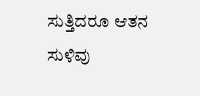ಸುತ್ತಿದರೂ ಆತನ ಸುಳಿವು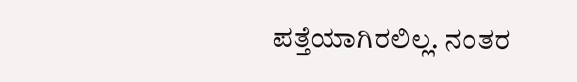ಪತ್ತೆಯಾಗಿರಲಿಲ್ಲ. ನಂತರ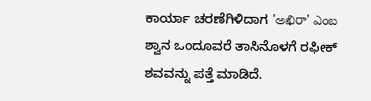ಕಾರ್ಯಾ ಚರಣೆಗಿಳಿದಾಗ 'అఖిరా' ఎంబ ಶ್ವಾನ ಒಂದೂವರೆ ತಾಸಿನೊಳಗೆ ರಫೀಕ್ ಶವವನ್ನು ಪತ್ತೆ ಮಾಡಿದೆ.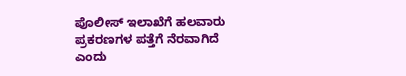ಪೊಲೀಸ್ ಇಲಾಖೆಗೆ ಹಲವಾರು ಪ್ರಕರಣಗಳ ಪತ್ತೆಗೆ ನೆರವಾಗಿದೆ ಎಂದು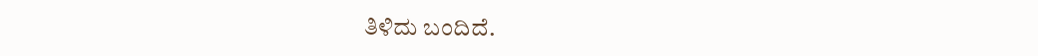ತಿಳಿದು ಬಂದಿದೆ.